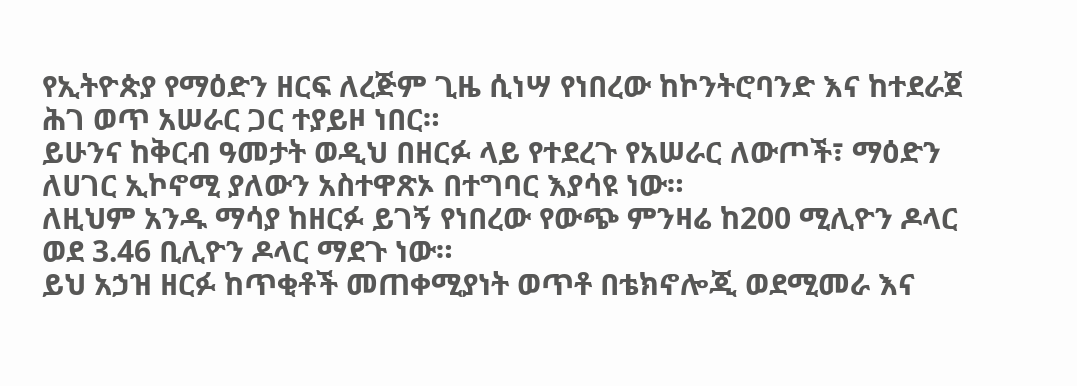የኢትዮጵያ የማዕድን ዘርፍ ለረጅም ጊዜ ሲነሣ የነበረው ከኮንትሮባንድ እና ከተደራጀ ሕገ ወጥ አሠራር ጋር ተያይዞ ነበር።
ይሁንና ከቅርብ ዓመታት ወዲህ በዘርፉ ላይ የተደረጉ የአሠራር ለውጦች፣ ማዕድን ለሀገር ኢኮኖሚ ያለውን አስተዋጽኦ በተግባር እያሳዩ ነው።
ለዚህም አንዱ ማሳያ ከዘርፉ ይገኝ የነበረው የውጭ ምንዛሬ ከ200 ሚሊዮን ዶላር ወደ 3.46 ቢሊዮን ዶላር ማደጉ ነው።
ይህ አኃዝ ዘርፉ ከጥቂቶች መጠቀሚያነት ወጥቶ በቴክኖሎጂ ወደሚመራ እና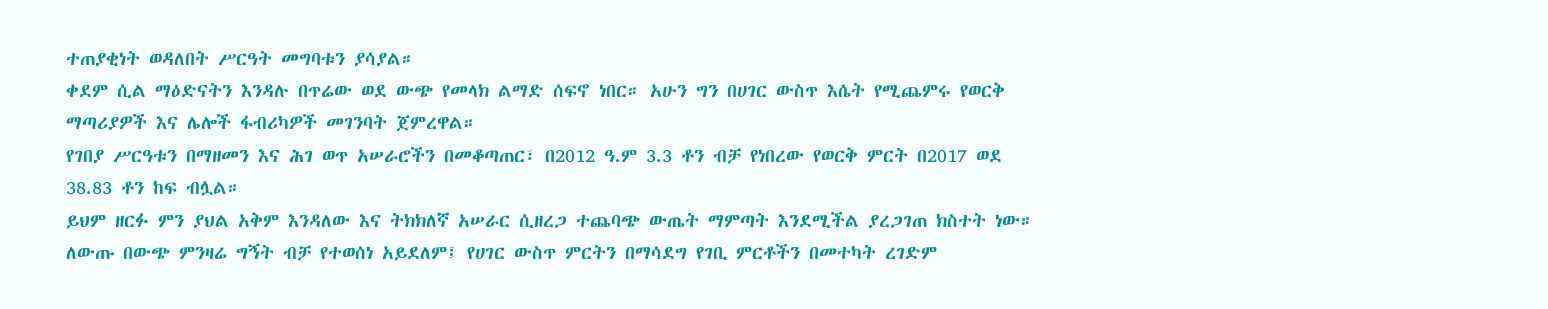ተጠያቂነት ወዳለበት ሥርዓት መግባቱን ያሳያል።
ቀደም ሲል ማዕድናትን እንዳሉ በጥሬው ወደ ውጭ የመላክ ልማድ ሰፍኖ ነበር። አሁን ግን በሀገር ውስጥ እሴት የሚጨምሩ የወርቅ ማጣሪያዎች እና ሌሎች ፋብሪካዎች መገንባት ጀምረዋል።
የገበያ ሥርዓቱን በማዘመን እና ሕገ ወጥ አሠራሮችን በመቆጣጠር፣ በ2012 ዓ.ም 3.3 ቶን ብቻ የነበረው የወርቅ ምርት በ2017 ወደ 38.83 ቶን ከፍ ብሏል።
ይህም ዘርፉ ምን ያህል አቅም እንዳለው እና ትክክለኛ አሠራር ሲዘረጋ ተጨባጭ ውጤት ማምጣት እንደሚችል ያረጋገጠ ክስተት ነው።
ለውጡ በውጭ ምንዛሬ ግኝት ብቻ የተወሰነ አይደለም፤ የሀገር ውስጥ ምርትን በማሳደግ የገቢ ምርቶችን በመተካት ረገድም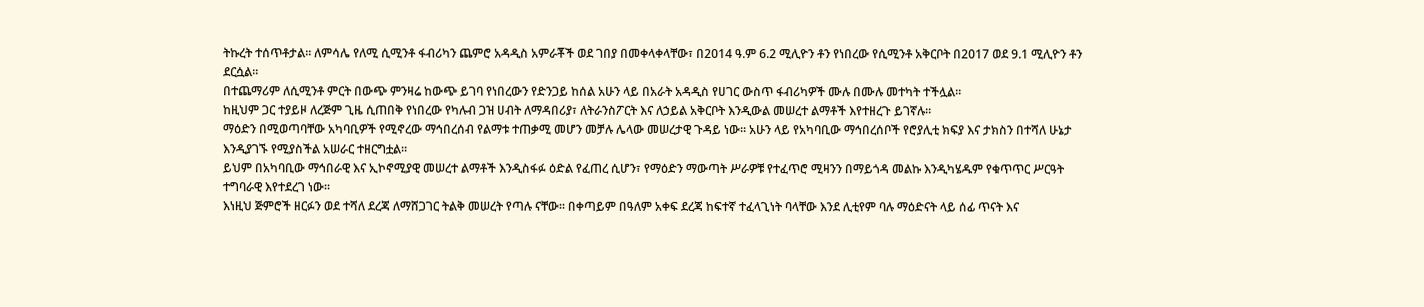ትኩረት ተሰጥቶታል። ለምሳሌ የለሚ ሲሚንቶ ፋብሪካን ጨምሮ አዳዲስ አምራቾች ወደ ገበያ በመቀላቀላቸው፣ በ2014 ዓ.ም 6.2 ሚሊዮን ቶን የነበረው የሲሚንቶ አቅርቦት በ2017 ወደ 9.1 ሚሊዮን ቶን ደርሷል።
በተጨማሪም ለሲሚንቶ ምርት በውጭ ምንዛሬ ከውጭ ይገባ የነበረውን የድንጋይ ከሰል አሁን ላይ በአራት አዳዲስ የሀገር ውስጥ ፋብሪካዎች ሙሉ በሙሉ መተካት ተችሏል።
ከዚህም ጋር ተያይዞ ለረጅም ጊዜ ሲጠበቅ የነበረው የካሉብ ጋዝ ሀብት ለማዳበሪያ፣ ለትራንስፖርት እና ለኃይል አቅርቦት እንዲውል መሠረተ ልማቶች እየተዘረጉ ይገኛሉ።
ማዕድን በሚወጣባቸው አካባቢዎች የሚኖረው ማኅበረሰብ የልማቱ ተጠቃሚ መሆን መቻሉ ሌላው መሠረታዊ ጉዳይ ነው። አሁን ላይ የአካባቢው ማኅበረሰቦች የሮያሊቲ ክፍያ እና ታክስን በተሻለ ሁኔታ እንዲያገኙ የሚያስችል አሠራር ተዘርግቷል።
ይህም በአካባቢው ማኅበራዊ እና ኢኮኖሚያዊ መሠረተ ልማቶች እንዲስፋፉ ዕድል የፈጠረ ሲሆን፣ የማዕድን ማውጣት ሥራዎቹ የተፈጥሮ ሚዛንን በማይጎዳ መልኩ እንዲካሄዱም የቁጥጥር ሥርዓት ተግባራዊ እየተደረገ ነው።
እነዚህ ጅምሮች ዘርፉን ወደ ተሻለ ደረጃ ለማሸጋገር ትልቅ መሠረት የጣሉ ናቸው። በቀጣይም በዓለም አቀፍ ደረጃ ከፍተኛ ተፈላጊነት ባላቸው እንደ ሊቲየም ባሉ ማዕድናት ላይ ሰፊ ጥናት እና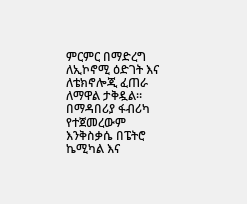ምርምር በማድረግ ለኢኮኖሚ ዕድገት እና ለቴክኖሎጂ ፈጠራ ለማዋል ታቅዷል።
በማዳበሪያ ፋብሪካ የተጀመረውም እንቅስቃሴ በፔትሮ ኬሚካል እና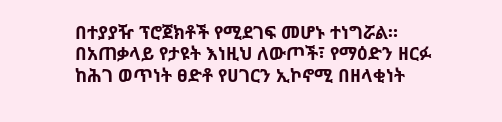በተያያዥ ፕሮጀክቶች የሚደገፍ መሆኑ ተነግሯል።
በአጠቃላይ የታዩት እነዚህ ለውጦች፣ የማዕድን ዘርፉ ከሕገ ወጥነት ፀድቶ የሀገርን ኢኮኖሚ በዘላቂነት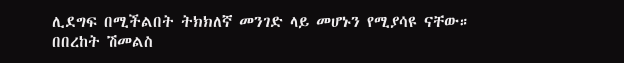ሊደግፍ በሚችልበት ትክክለኛ መንገድ ላይ መሆኑን የሚያሳዩ ናቸው።
በበረከት ሽመልስ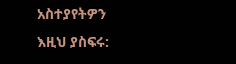አስተያየትዎን እዚህ ያስፍሩ: